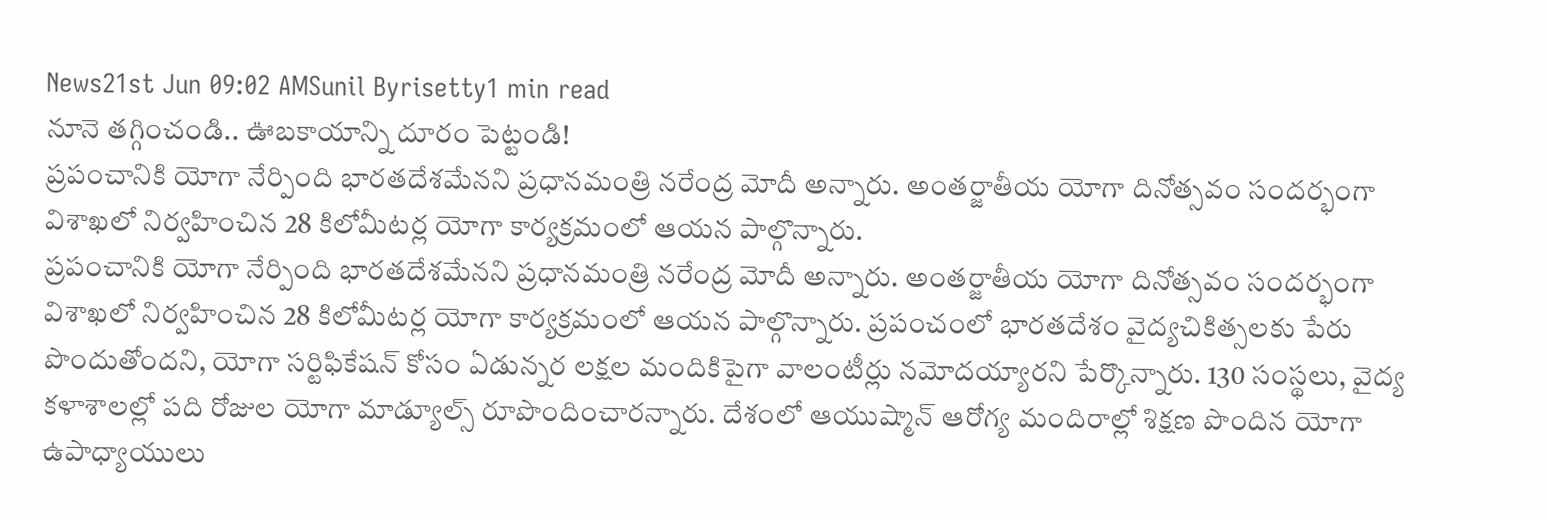News21st Jun 09:02 AMSunil Byrisetty1 min read
నూనె తగ్గించండి.. ఊబకాయాన్ని దూరం పెట్టండి!
ప్రపంచానికి యోగా నేర్పింది భారతదేశమేనని ప్రధానమంత్రి నరేంద్ర మోదీ అన్నారు. అంతర్జాతీయ యోగా దినోత్సవం సందర్భంగా విశాఖలో నిర్వహించిన 28 కిలోమీటర్ల యోగా కార్యక్రమంలో ఆయన పాల్గొన్నారు.
ప్రపంచానికి యోగా నేర్పింది భారతదేశమేనని ప్రధానమంత్రి నరేంద్ర మోదీ అన్నారు. అంతర్జాతీయ యోగా దినోత్సవం సందర్భంగా విశాఖలో నిర్వహించిన 28 కిలోమీటర్ల యోగా కార్యక్రమంలో ఆయన పాల్గొన్నారు. ప్రపంచంలో భారతదేశం వైద్యచికిత్సలకు పేరు పొందుతోందని, యోగా సర్టిఫికేషన్ కోసం ఏడున్నర లక్షల మందికిపైగా వాలంటీర్లు నమోదయ్యారని పేర్కొన్నారు. 130 సంస్థలు, వైద్య కళాశాలల్లో పది రోజుల యోగా మాడ్యూల్స్ రూపొందించారన్నారు. దేశంలో ఆయుష్మాన్ ఆరోగ్య మందిరాల్లో శిక్షణ పొందిన యోగా ఉపాధ్యాయులు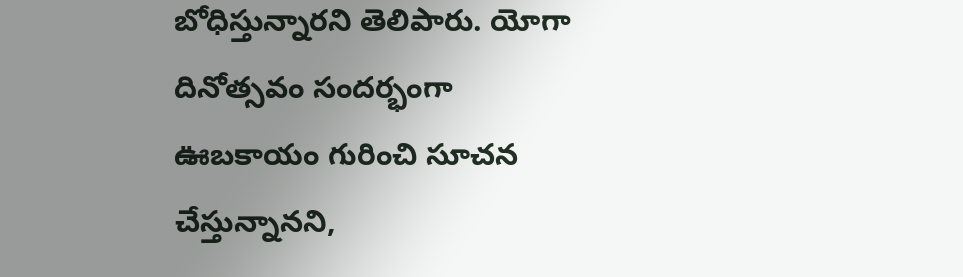బోధిస్తున్నారని తెలిపారు. యోగా దినోత్సవం సందర్భంగా ఊబకాయం గురించి సూచన చేస్తున్నానని,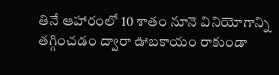తినే ఆహారంలో 10 శాతం నూనె వినియోగాన్ని తగ్గించడం ద్వారా ఊబకాయం రాకుండా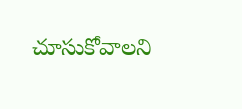చూసుకోవాలని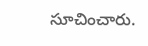సూచించారు.